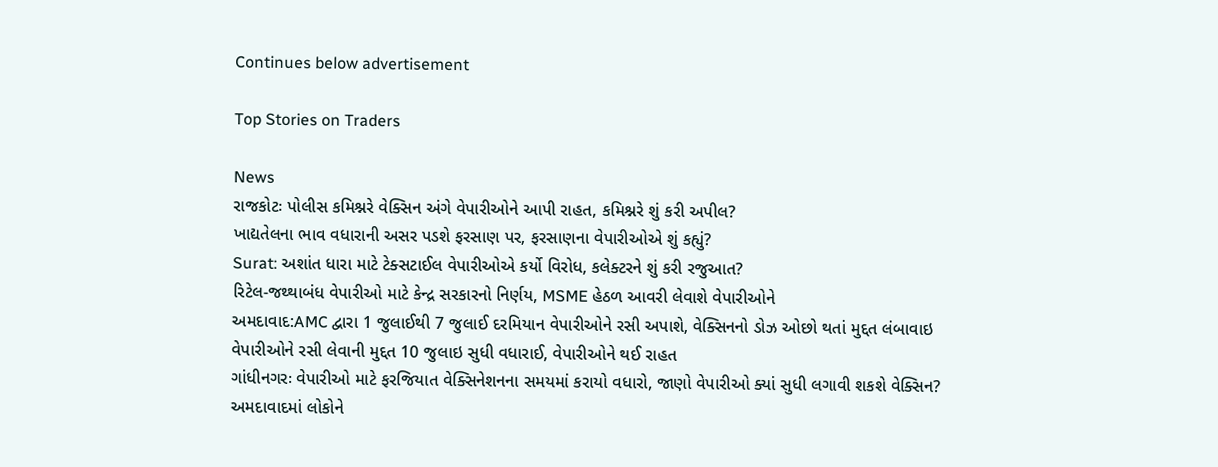Continues below advertisement

Top Stories on Traders

News
રાજકોટઃ પોલીસ કમિશ્નરે વેક્સિન અંગે વેપારીઓને આપી રાહત, કમિશ્નરે શું કરી અપીલ?
ખાદ્યતેલના ભાવ વધારાની અસર પડશે ફરસાણ પર, ફરસાણના વેપારીઓએ શું કહ્યું?
Surat: અશાંત ધારા માટે ટેક્સટાઈલ વેપારીઓએ કર્યો વિરોધ, કલેક્ટરને શું કરી રજુઆત?
રિટેલ-જથ્થાબંધ વેપારીઓ માટે કેન્દ્ર સરકારનો નિર્ણય, MSME હેઠળ આવરી લેવાશે વેપારીઓને
અમદાવાદ:AMC દ્વારા 1 જુલાઈથી 7 જુલાઈ દરમિયાન વેપારીઓને રસી અપાશે, વેક્સિનનો ડોઝ ઓછો થતાં મુદ્દત લંબાવાઇ
વેપારીઓને રસી લેવાની મુદ્દત 10 જુલાઇ સુધી વધારાઈ, વેપારીઓને થઈ રાહત
ગાંધીનગરઃ વેપારીઓ માટે ફરજિયાત વેક્સિનેશનના સમયમાં કરાયો વધારો, જાણો વેપારીઓ ક્યાં સુધી લગાવી શકશે વેક્સિન?
અમદાવાદમાં લોકોને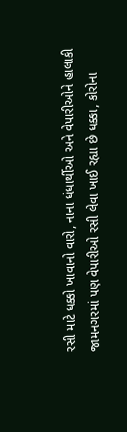રસી માટે ધક્કો ખાવાનો વારો, નાના ધંધાર્થીઓ અને વેપારીઓને હાલાકી
જામનગરમાં પણ વેપારીઓ રસી લેવા ખાઈ રહ્યા છે ધક્કા, કોરોના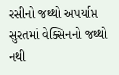રસીનો જથ્થો અપર્યાપ્ત
સુરતમાં વેક્સિનનો જથ્થો નથી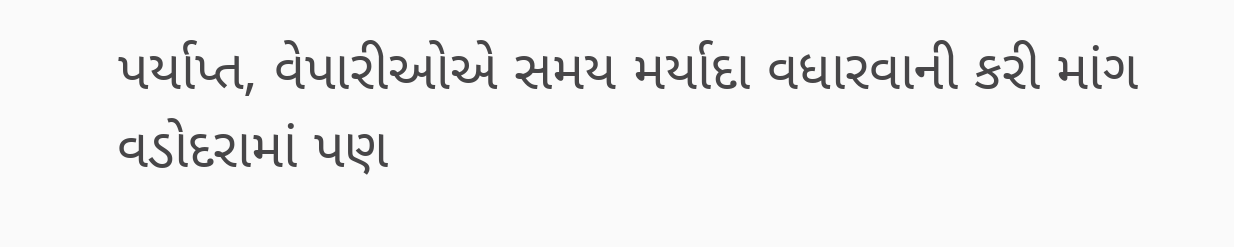પર્યાપ્ત, વેપારીઓએ સમય મર્યાદા વધારવાની કરી માંગ
વડોદરામાં પણ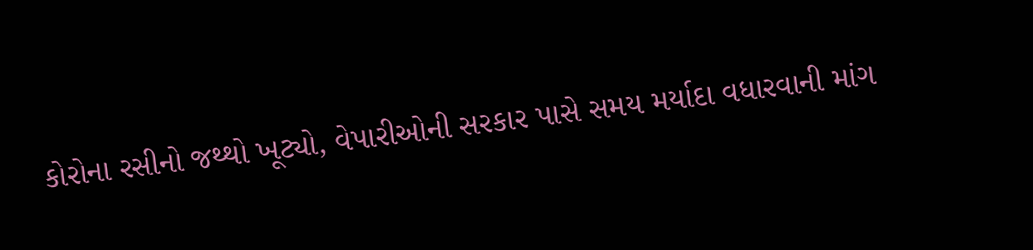કોરોના રસીનો જથ્થો ખૂટ્યો, વેપારીઓની સરકાર પાસે સમય મર્યાદા વધારવાની માંગ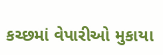કચ્છમાં વેપારીઓ મુકાયા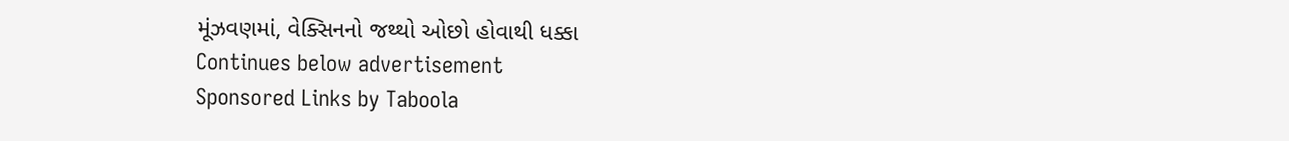મૂંઝવણમાં, વેક્સિનનો જથ્થો ઓછો હોવાથી ધક્કા
Continues below advertisement
Sponsored Links by Taboola